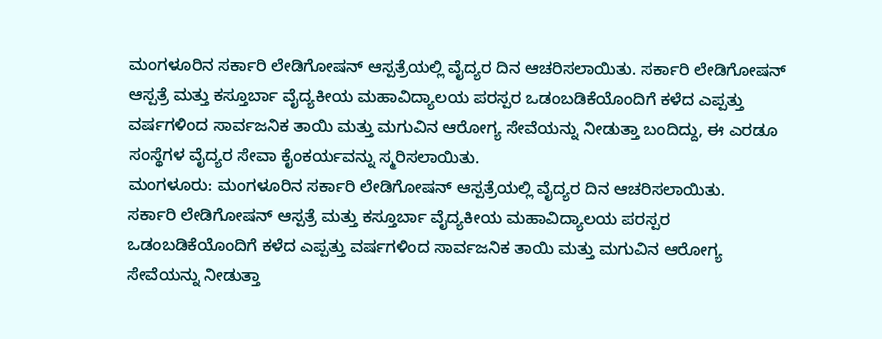ಮಂಗಳೂರಿನ ಸರ್ಕಾರಿ ಲೇಡಿಗೋಷನ್ ಆಸ್ಪತ್ರೆಯಲ್ಲಿ ವೈದ್ಯರ ದಿನ ಆಚರಿಸಲಾಯಿತು. ಸರ್ಕಾರಿ ಲೇಡಿಗೋಷನ್ ಆಸ್ಪತ್ರೆ ಮತ್ತು ಕಸ್ತೂರ್ಬಾ ವೈದ್ಯಕೀಯ ಮಹಾವಿದ್ಯಾಲಯ ಪರಸ್ಪರ ಒಡಂಬಡಿಕೆಯೊಂದಿಗೆ ಕಳೆದ ಎಪ್ಪತ್ತು ವರ್ಷಗಳಿಂದ ಸಾರ್ವಜನಿಕ ತಾಯಿ ಮತ್ತು ಮಗುವಿನ ಆರೋಗ್ಯ ಸೇವೆಯನ್ನು ನೀಡುತ್ತಾ ಬಂದಿದ್ದು, ಈ ಎರಡೂ ಸಂಸ್ಥೆಗಳ ವೈದ್ಯರ ಸೇವಾ ಕೈಂಕರ್ಯವನ್ನು ಸ್ಮರಿಸಲಾಯಿತು.
ಮಂಗಳೂರು: ಮಂಗಳೂರಿನ ಸರ್ಕಾರಿ ಲೇಡಿಗೋಷನ್ ಆಸ್ಪತ್ರೆಯಲ್ಲಿ ವೈದ್ಯರ ದಿನ ಆಚರಿಸಲಾಯಿತು.
ಸರ್ಕಾರಿ ಲೇಡಿಗೋಷನ್ ಆಸ್ಪತ್ರೆ ಮತ್ತು ಕಸ್ತೂರ್ಬಾ ವೈದ್ಯಕೀಯ ಮಹಾವಿದ್ಯಾಲಯ ಪರಸ್ಪರ ಒಡಂಬಡಿಕೆಯೊಂದಿಗೆ ಕಳೆದ ಎಪ್ಪತ್ತು ವರ್ಷಗಳಿಂದ ಸಾರ್ವಜನಿಕ ತಾಯಿ ಮತ್ತು ಮಗುವಿನ ಆರೋಗ್ಯ ಸೇವೆಯನ್ನು ನೀಡುತ್ತಾ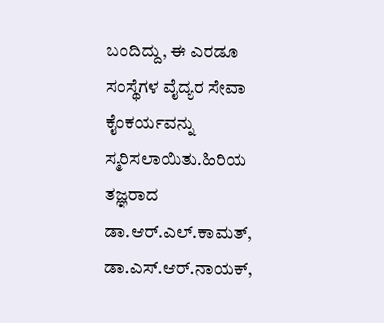ಬಂದಿದ್ದು, ಈ ಎರಡೂ ಸಂಸ್ಥೆಗಳ ವೈದ್ಯರ ಸೇವಾ ಕೈಂಕರ್ಯವನ್ನು ಸ್ಮರಿಸಲಾಯಿತು.ಹಿರಿಯ ತಜ್ಞರಾದ ಡಾ.ಆರ್.ಎಲ್.ಕಾಮತ್, ಡಾ.ಎಸ್.ಆರ್.ನಾಯಕ್,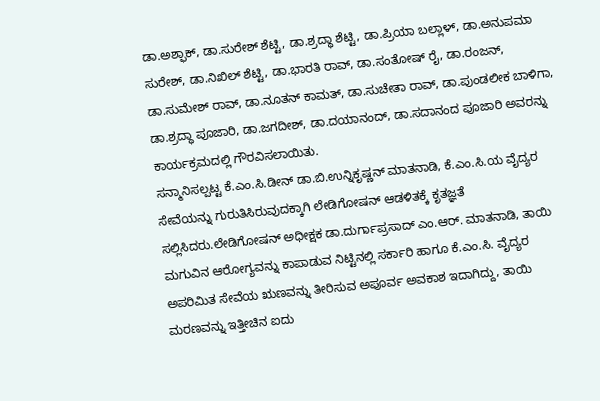ಡಾ.ಅಶ್ಫಾಕ್, ಡಾ.ಸುರೇಶ್ ಶೆಟ್ಟಿ, ಡಾ.ಶ್ರದ್ಧಾ ಶೆಟ್ಟಿ, ಡಾ.ಪ್ರಿಯಾ ಬಲ್ಲಾಳ್, ಡಾ.ಅನುಪಮಾ ಸುರೇಶ್, ಡಾ.ನಿಖಿಲ್ ಶೆಟ್ಟಿ, ಡಾ.ಭಾರತಿ ರಾವ್, ಡಾ.ಸಂತೋಷ್ ರೈ, ಡಾ.ರಂಜನ್, ಡಾ.ಸುಮೇಶ್ ರಾವ್, ಡಾ.ನೂತನ್ ಕಾಮತ್, ಡಾ.ಸುಚೇತಾ ರಾವ್, ಡಾ.ಪುಂಡಲೀಕ ಬಾಳಿಗಾ, ಡಾ.ಶ್ರದ್ಧಾ ಪೂಜಾರಿ, ಡಾ.ಜಗದೀಶ್, ಡಾ.ದಯಾನಂದ್, ಡಾ.ಸದಾನಂದ ಪೂಜಾರಿ ಅವರನ್ನು ಕಾರ್ಯಕ್ರಮದಲ್ಲಿ ಗೌರವಿಸಲಾಯಿತು.
ಸನ್ಮಾನಿಸಲ್ಪಟ್ಟ ಕೆ.ಎಂ.ಸಿ.ಡೀನ್ ಡಾ.ಬಿ.ಉನ್ನಿಕೃಷ್ಣನ್ ಮಾತನಾಡಿ, ಕೆ.ಎಂ.ಸಿ.ಯ ವೈದ್ಯರ ಸೇವೆಯನ್ನು ಗುರುತಿಸಿರುವುದಕ್ಕಾಗಿ ಲೇಡಿಗೋಷನ್ ಆಡಳಿತಕ್ಕೆ ಕೃತಜ್ಞತೆ ಸಲ್ಲಿಸಿದರು.ಲೇಡಿಗೋಷನ್ ಅಧೀಕ್ಷಕ ಡಾ.ದುರ್ಗಾಪ್ರಸಾದ್ ಎಂ.ಆರ್. ಮಾತನಾಡಿ, ತಾಯಿ ಮಗುವಿನ ಆರೋಗ್ಯವನ್ನು ಕಾಪಾಡುವ ನಿಟ್ಟಿನಲ್ಲಿ ಸರ್ಕಾರಿ ಹಾಗೂ ಕೆ.ಎಂ.ಸಿ. ವೈದ್ಯರ ಅಪರಿಮಿತ ಸೇವೆಯ ಋಣವನ್ನು ತೀರಿಸುವ ಅಪೂರ್ವ ಅವಕಾಶ ಇದಾಗಿದ್ದು, ತಾಯಿ ಮರಣವನ್ನು ಇತ್ತೀಚಿನ ಐದು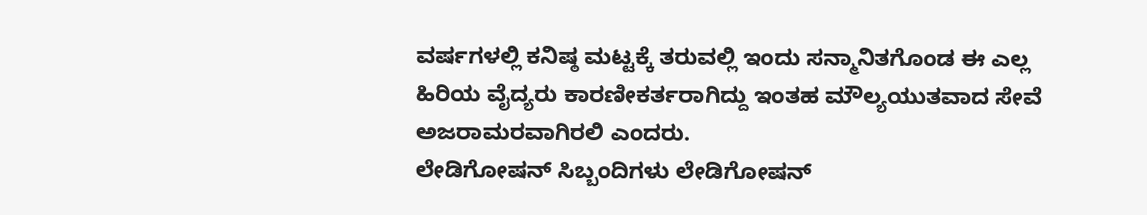ವರ್ಷಗಳಲ್ಲಿ ಕನಿಷ್ಠ ಮಟ್ಟಕ್ಕೆ ತರುವಲ್ಲಿ ಇಂದು ಸನ್ಮಾನಿತಗೊಂಡ ಈ ಎಲ್ಲ ಹಿರಿಯ ವೈದ್ಯರು ಕಾರಣೀಕರ್ತರಾಗಿದ್ದು ಇಂತಹ ಮೌಲ್ಯಯುತವಾದ ಸೇವೆ ಅಜರಾಮರವಾಗಿರಲಿ ಎಂದರು.
ಲೇಡಿಗೋಷನ್ ಸಿಬ್ಬಂದಿಗಳು ಲೇಡಿಗೋಷನ್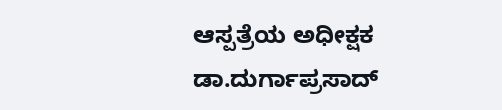ಆಸ್ಪತ್ರೆಯ ಅಧೀಕ್ಷಕ ಡಾ.ದುರ್ಗಾಪ್ರಸಾದ್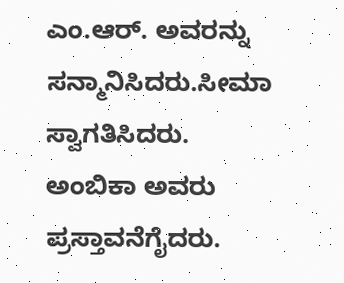ಎಂ.ಆರ್. ಅವರನ್ನು ಸನ್ಮಾನಿಸಿದರು.ಸೀಮಾ ಸ್ವಾಗತಿಸಿದರು. ಅಂಬಿಕಾ ಅವರು ಪ್ರಸ್ತಾವನೆಗೈದರು.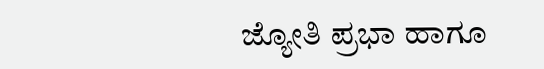ಜ್ಯೋತಿ ಪ್ರಭಾ ಹಾಗೂ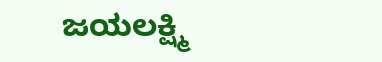ಜಯಲಕ್ಷ್ಮಿ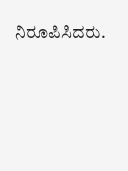ನಿರೂಪಿಸಿದರು.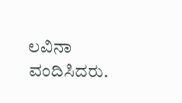ಲವಿನಾ ವಂದಿಸಿದರು.